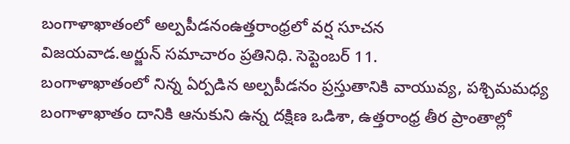బంగాళాఖాతంలో అల్పపీడనంఉత్తరాంధ్రలో వర్ష సూచన
విజయవాడ.అర్జున్ సమాచారం ప్రతినిధి. సెప్టెంబర్ 11.
బంగాళాఖాతంలో నిన్న ఏర్పడిన అల్పపీడనం ప్రస్తుతానికి వాయువ్య, పశ్చిమమధ్య బంగాళాఖాతం దానికి ఆనుకుని ఉన్న దక్షిణ ఒడిశా, ఉత్తరాంధ్ర తీర ప్రాంతాల్లో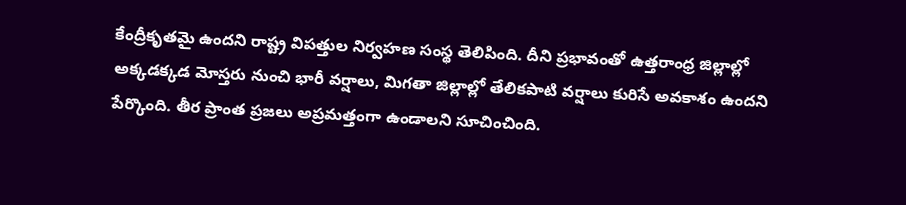కేంద్రీకృతమై ఉందని రాష్ట్ర విపత్తుల నిర్వహణ సంస్థ తెలిపింది. దీని ప్రభావంతో ఉత్తరాంధ్ర జిల్లాల్లో అక్కడక్కడ మోస్తరు నుంచి భారీ వర్షాలు, మిగతా జిల్లాల్లో తేలికపాటి వర్షాలు కురిసే అవకాశం ఉందని పేర్కొంది. తీర ప్రాంత ప్రజలు అప్రమత్తంగా ఉండాలని సూచించింది.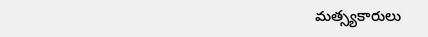మత్స్యకారులు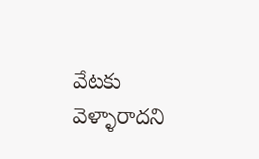వేటకు వెళ్ళారాదని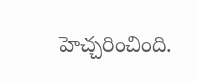హెచ్చరించింది.